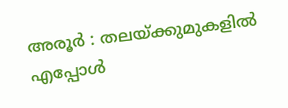അരൂർ : തലയ്ക്കുമുകളിൽ എപ്പോൾ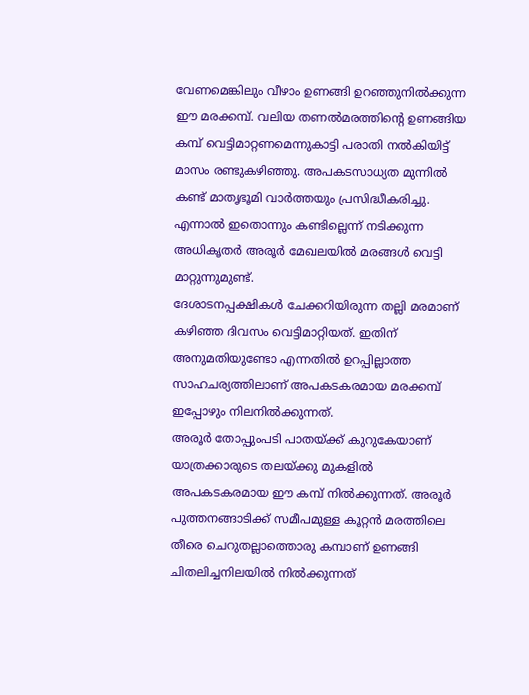വേണമെങ്കിലും വീഴാം ഉണങ്ങി ഉറഞ്ഞുനിൽക്കുന്ന ഈ മരക്കമ്പ്. വലിയ തണൽമരത്തിന്റെ ഉണങ്ങിയ കമ്പ് വെട്ടിമാറ്റണമെന്നുകാട്ടി പരാതി നൽകിയിട്ട് മാസം രണ്ടുകഴിഞ്ഞു. അപകടസാധ്യത മുന്നിൽ കണ്ട് മാതൃഭൂമി വാർത്തയും പ്രസിദ്ധീകരിച്ചു. എന്നാൽ ഇതൊന്നും കണ്ടില്ലെന്ന് നടിക്കുന്ന അധികൃതർ അരൂർ മേഖലയിൽ മരങ്ങൾ വെട്ടി മാറ്റുന്നുമുണ്ട്.
ദേശാടനപ്പക്ഷികൾ ചേക്കറിയിരുന്ന തല്ലി മരമാണ് കഴിഞ്ഞ ദിവസം വെട്ടിമാറ്റിയത്. ഇതിന് അനുമതിയുണ്ടോ എന്നതിൽ ഉറപ്പില്ലാത്ത സാഹചര്യത്തിലാണ് അപകടകരമായ മരക്കമ്പ് ഇപ്പോഴും നിലനിൽക്കുന്നത്.
അരൂർ തോപ്പുംപടി പാതയ്ക്ക് കുറുകേയാണ് യാത്രക്കാരുടെ തലയ്ക്കു മുകളിൽ അപകടകരമായ ഈ കമ്പ് നിൽക്കുന്നത്. അരൂർ പുത്തനങ്ങാടിക്ക് സമീപമുള്ള കൂറ്റൻ മരത്തിലെ തീരെ ചെറുതല്ലാത്തൊരു കമ്പാണ് ഉണങ്ങി ചിതലിച്ചനിലയിൽ നിൽക്കുന്നത്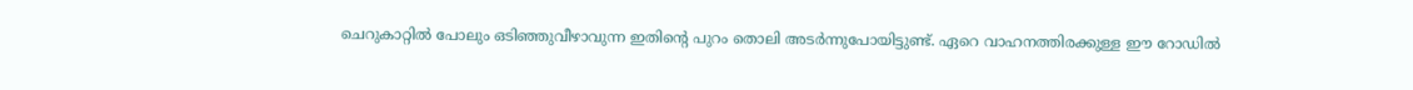ചെറുകാറ്റിൽ പോലും ഒടിഞ്ഞുവീഴാവുന്ന ഇതിന്റെ പുറം തൊലി അടർന്നുപോയിട്ടുണ്ട്. ഏറെ വാഹനത്തിരക്കുള്ള ഈ റോഡിൽ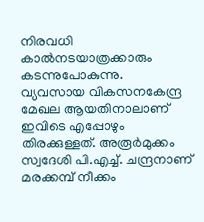നിരവധി കാൽനടയാത്രക്കാരും കടന്നുപോകുന്നു.
വ്യവസായ വികസനകേന്ദ്ര മേഖല ആയതിനാലാണ് ഇവിടെ എപ്പോഴും തിരക്കുള്ളത്. അരൂർമുക്കം സ്വദേശി പി.എച്ച്. ചന്ദ്രനാണ് മരക്കമ്പ് നീക്കം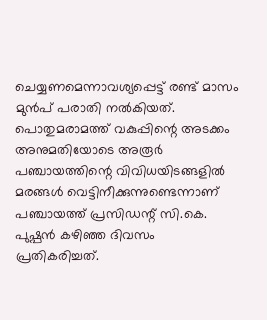ചെയ്യണമെന്നാവശ്യപ്പെട്ട് രണ്ട് മാസം മുൻപ് പരാതി നൽകിയത്.
പൊതുമരാമത്ത് വകുപ്പിന്റെ അടക്കം അനുമതിയോടെ അരൂർ പഞ്ചായത്തിന്റെ വിവിധയിടങ്ങളിൽ മരങ്ങൾ വെട്ടിനീക്കുന്നുണ്ടെന്നാണ് പഞ്ചായത്ത് പ്രസിഡന്റ് സി.കെ. പുഷ്പൻ കഴിഞ്ഞ ദിവസം പ്രതികരിച്ചത്.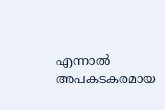എന്നാൽ അപകടകരമായ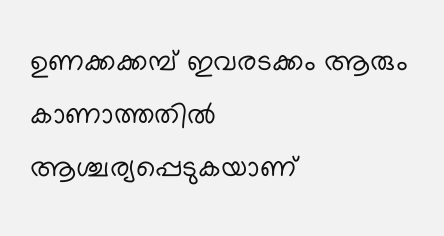ഉണക്കക്കമ്പ് ഇവരടക്കം ആരും കാണാത്തതിൽ ആശ്ചര്യപ്പെടുകയാണ്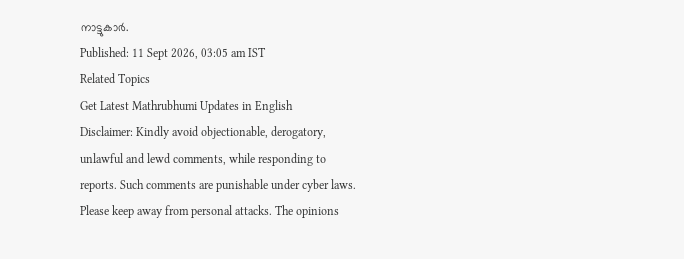നാട്ടുകാർ.
Published: 11 Sept 2026, 03:05 am IST
Related Topics
Get Latest Mathrubhumi Updates in English
Disclaimer: Kindly avoid objectionable, derogatory, unlawful and lewd comments, while responding to reports. Such comments are punishable under cyber laws. Please keep away from personal attacks. The opinions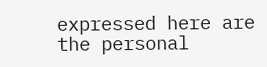expressed here are the personal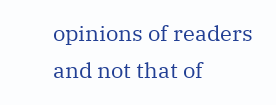opinions of readers and not that of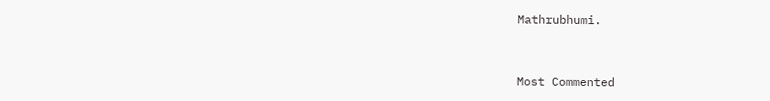Mathrubhumi.



Most Commented